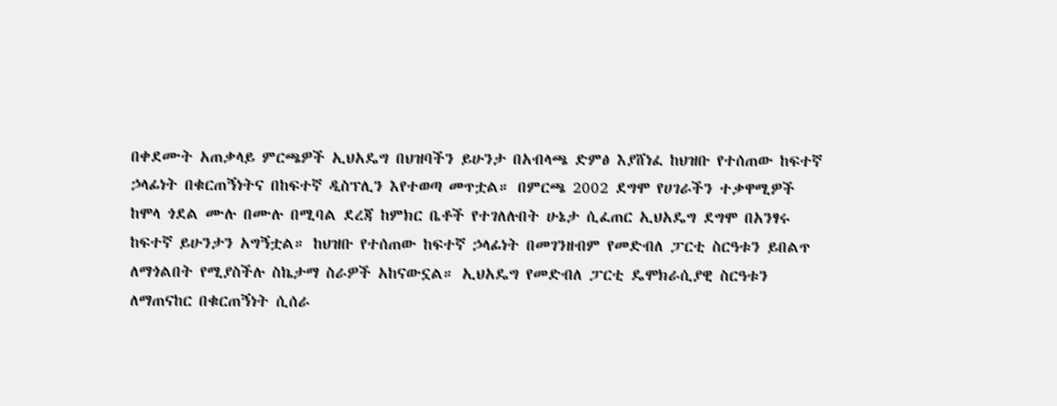በቀደሙት አጠቃላይ ምርጫዎች ኢህአዴግ በህዝባችን ይሁንታ በአብላጫ ድምፅ እያሸነፈ ከህዝቡ የተሰጠው ከፍተኛ ኃላፊነት በቁርጠኝነትና በከፍተኛ ዲስፕሊን እየተወጣ መጥቷል። በምርጫ 2002 ደግሞ የሀገራችን ተቃዋሚዎች ከሞላ ጎደል ሙሉ በሙሉ በሚባል ደረጃ ከምክር ቤቶች የተገለሉበት ሁኔታ ሲፈጠር ኢህአዴግ ደግሞ በአንፃሩ ከፍተኛ ይሁንታን አግኝቷል። ከህዝቡ የተሰጠው ከፍተኛ ኃላፊነት በመገንዘብም የመድብለ ፓርቲ ስርዓቱን ይበልጥ ለማጎልበት የሚያስችሉ ስኬታማ ስራዎች አከናውኗል። ኢህአዴግ የመድብለ ፓርቲ ዴሞክራሲያዊ ስርዓቱን ለማጠናከር በቁርጠኝነት ሲሰራ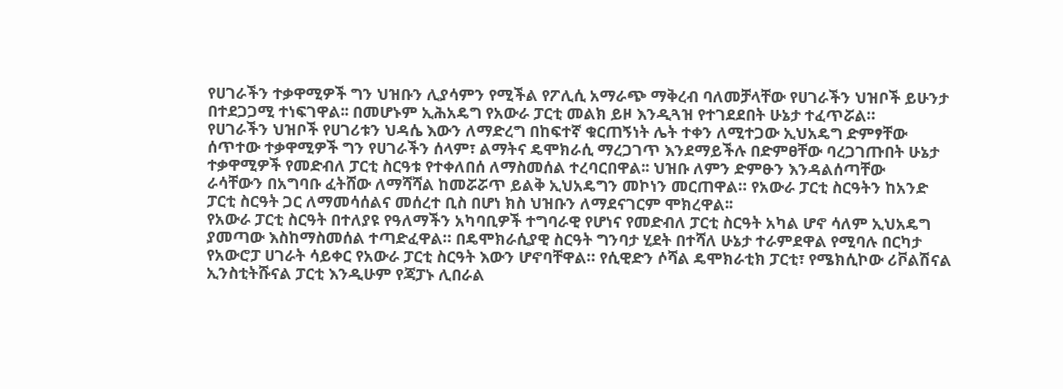የሀገራችን ተቃዋሚዎች ግን ህዝቡን ሊያሳምን የሚችል የፖሊሲ አማራጭ ማቅረብ ባለመቻላቸው የሀገራችን ህዝቦች ይሁንታ በተደጋጋሚ ተነፍገዋል፡፡ በመሆኑም ኢሕአዴግ የአውራ ፓርቲ መልክ ይዞ እንዲጓዝ የተገደደበት ሁኔታ ተፈጥሯል።
የሀገራችን ህዝቦች የሀገሪቱን ህዳሴ እውን ለማድረግ በከፍተኛ ቁርጠኝነት ሌት ተቀን ለሚተጋው ኢህአዴግ ድምፃቸው
ሰጥተው ተቃዋሚዎች ግን የሀገራችን ሰላም፣ ልማትና ዴሞክራሲ ማረጋገጥ እንደማይችሉ በድምፀቸው ባረጋገጡበት ሁኔታ
ተቃዋሚዎች የመድብለ ፓርቲ ስርዓቱ የተቀለበሰ ለማስመሰል ተረባርበዋል፡፡ ህዝቡ ለምን ድምፁን እንዳልሰጣቸው
ራሳቸውን በአግባቡ ፈትሸው ለማሻሻል ከመሯሯጥ ይልቅ ኢህአዴግን መኮነን መርጠዋል። የአውራ ፓርቲ ስርዓትን ከአንድ
ፓርቲ ስርዓት ጋር ለማመሳሰልና መሰረተ ቢስ በሆነ ክስ ህዝቡን ለማደናገርም ሞክረዋል፡፡
የአውራ ፓርቲ ስርዓት በተለያዩ የዓለማችን አካባቢዎች ተግባራዊ የሆነና የመድብለ ፓርቲ ስርዓት አካል ሆኖ ሳለም ኢህአዴግ ያመጣው እስከማስመሰል ተጣድፈዋል። በዴሞክራሲያዊ ስርዓት ግንባታ ሂደት በተሻለ ሁኔታ ተራምደዋል የሚባሉ በርካታ የአውሮፓ ሀገራት ሳይቀር የአውራ ፓርቲ ስርዓት እውን ሆኖባቸዋል። የሲዊድን ሶሻል ዴሞክራቲክ ፓርቲ፣ የሜክሲኮው ሪቮልሽናል ኢንስቲትሹናል ፓርቲ እንዲሁም የጃፓኑ ሊበራል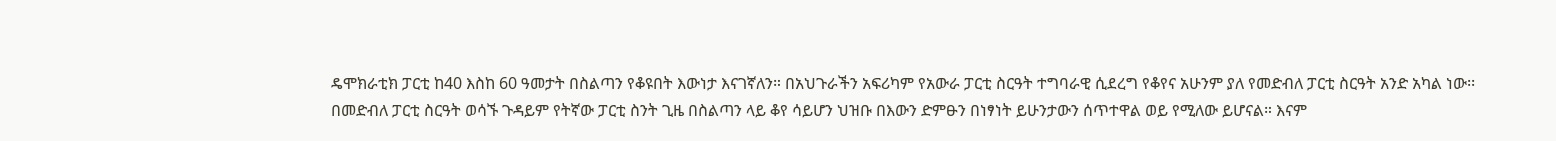ዴሞክራቲክ ፓርቲ ከ40 እስከ 60 ዓመታት በስልጣን የቆዩበት እውነታ እናገኛለን። በአህጉራችን አፍሪካም የአውራ ፓርቲ ስርዓት ተግባራዊ ሲደረግ የቆየና አሁንም ያለ የመድብለ ፓርቲ ስርዓት አንድ አካል ነው፡፡
በመድብለ ፓርቲ ስርዓት ወሳኙ ጉዳይም የትኛው ፓርቲ ስንት ጊዜ በስልጣን ላይ ቆየ ሳይሆን ህዝቡ በእውን ድምፁን በነፃነት ይሁንታውን ሰጥተዋል ወይ የሚለው ይሆናል። እናም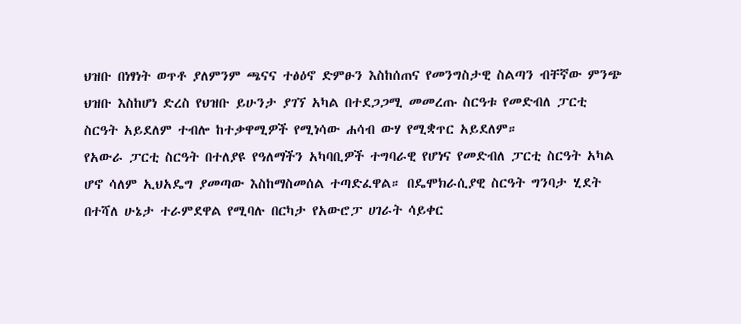ህዝቡ በነፃነት ወጥቶ ያለምንም ጫናና ተፅዕኖ ድምፁን እስከሰጠና የመንግስታዊ ስልጣን ብቸኛው ምንጭ ህዝቡ እስከሆነ ድረስ የህዝቡ ይሁንታ ያገኘ አካል በተደጋጋሚ መመረጡ ስርዓቱ የመድብለ ፓርቲ ስርዓት አይደለም ተብሎ ከተቃዋሚዎች የሚነሳው ሐሳብ ውሃ የሚቋጥር አይደለም።
የአውራ ፓርቲ ስርዓት በተለያዩ የዓለማችን አካባቢዎች ተግባራዊ የሆነና የመድብለ ፓርቲ ስርዓት አካል ሆኖ ሳለም ኢህአዴግ ያመጣው እስከማስመሰል ተጣድፈዋል። በዴሞክራሲያዊ ስርዓት ግንባታ ሂደት በተሻለ ሁኔታ ተራምደዋል የሚባሉ በርካታ የአውሮፓ ሀገራት ሳይቀር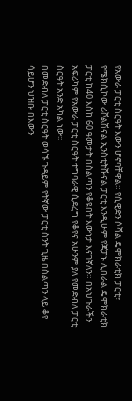የአውራ ፓርቲ ስርዓት እውን ሆኖባቸዋል። የሲዊድን ሶሻል ዴሞክራቲክ ፓርቲ፣ የሜክሲኮው ሪቮልሽናል ኢንስቲትሹናል ፓርቲ እንዲሁም የጃፓኑ ሊበራል ዴሞክራቲክ ፓርቲ ከ40 እስከ 60 ዓመታት በስልጣን የቆዩበት እውነታ እናገኛለን። በአህጉራችን አፍሪካም የአውራ ፓርቲ ስርዓት ተግባራዊ ሲደረግ የቆየና አሁንም ያለ የመድብለ ፓርቲ ስርዓት አንድ አካል ነው፡፡
በመድብለ ፓርቲ ስርዓት ወሳኙ ጉዳይም የትኛው ፓርቲ ስንት ጊዜ በስልጣን ላይ ቆየ ሳይሆን ህዝቡ በእውን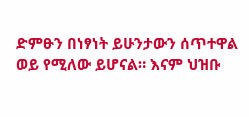ድምፁን በነፃነት ይሁንታውን ሰጥተዋል ወይ የሚለው ይሆናል። እናም ህዝቡ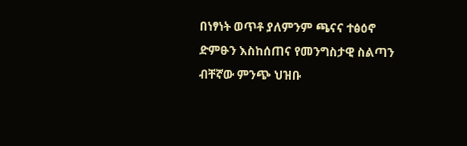በነፃነት ወጥቶ ያለምንም ጫናና ተፅዕኖ ድምፁን እስከሰጠና የመንግስታዊ ስልጣን ብቸኛው ምንጭ ህዝቡ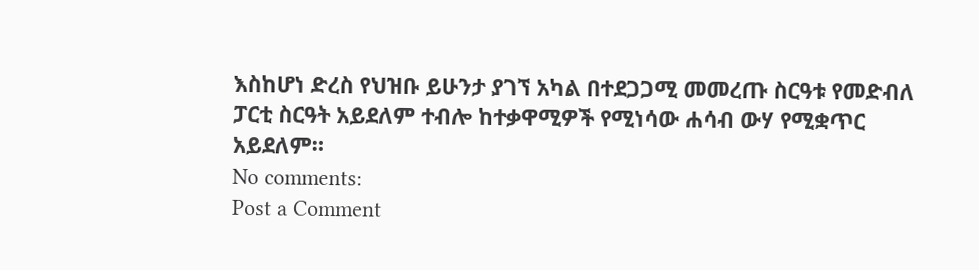እስከሆነ ድረስ የህዝቡ ይሁንታ ያገኘ አካል በተደጋጋሚ መመረጡ ስርዓቱ የመድብለ ፓርቲ ስርዓት አይደለም ተብሎ ከተቃዋሚዎች የሚነሳው ሐሳብ ውሃ የሚቋጥር አይደለም።
No comments:
Post a Comment